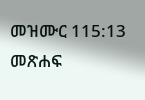መዝሙር 115:13 መጽሐፍ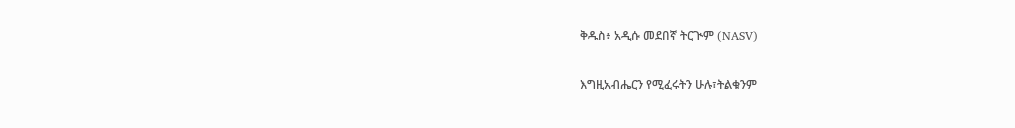ቅዱስ፥ አዲሱ መደበኛ ትርጒም (NASV)

እግዚአብሔርን የሚፈሩትን ሁሉ፣ትልቁንም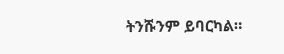ትንሹንም ይባርካል።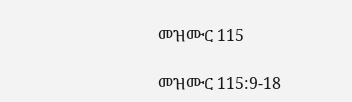መዝሙር 115

መዝሙር 115:9-18